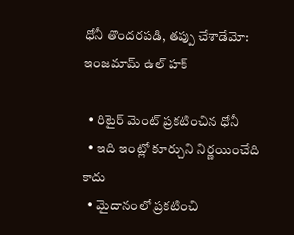ధోనీ తొందరపడి, తప్పు చేశాడేమో: ఇంజమామ్ ఉల్ హక్

  • రిటైర్ మెంట్ ప్రకటించిన ధోనీ
  • ఇది ఇంట్లో కూర్చుని నిర్ణయించేది కాదు
  • మైదానంలో ప్రకటించి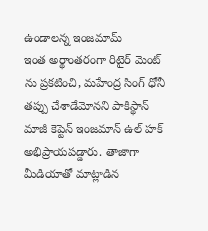ఉండాలన్న ఇంజమామ్
ఇంత అర్థాంతరంగా రిటైర్ మెంట్ ను ప్రకటించి, మహేంద్ర సింగ్ ధోనీ తప్పు చేశాడేమోనని పాకిస్థాన్ మాజీ కెప్టెన్ ఇంజమాన్ ఉల్ హక్ అభిప్రాయపడ్డారు. తాజాగా మీడియాతో మాట్లాడిన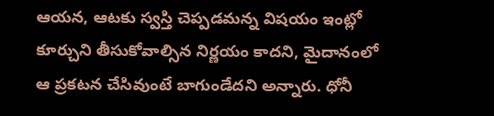ఆయన, ఆటకు స్వస్తి చెప్పడమన్న విషయం ఇంట్లో కూర్చుని తీసుకోవాల్సిన నిర్ణయం కాదని, మైదానంలో ఆ ప్రకటన చేసివుంటే బాగుండేదని అన్నారు. ధోనీ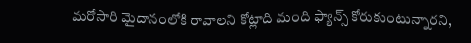మరోసారి మైదానంలోకి రావాలని కోట్లాది మంది ఫ్యాన్స్ కోరుకుంటున్నారని,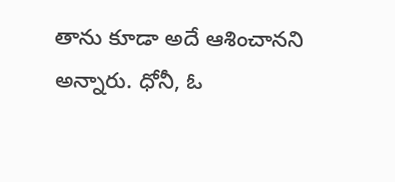తాను కూడా అదే ఆశించానని అన్నారు. ధోనీ, ఓ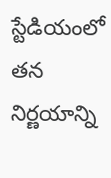స్టేడియంలో తన నిర్ణయాన్ని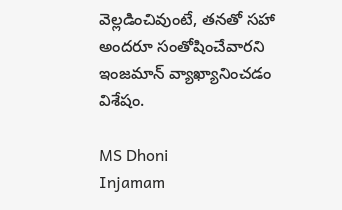వెల్లడించివుంటే, తనతో సహా అందరూ సంతోషించేవారని ఇంజమాన్ వ్యాఖ్యానించడం విశేషం.

MS Dhoni
Injamam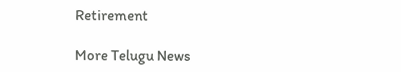Retirement

More Telugu News